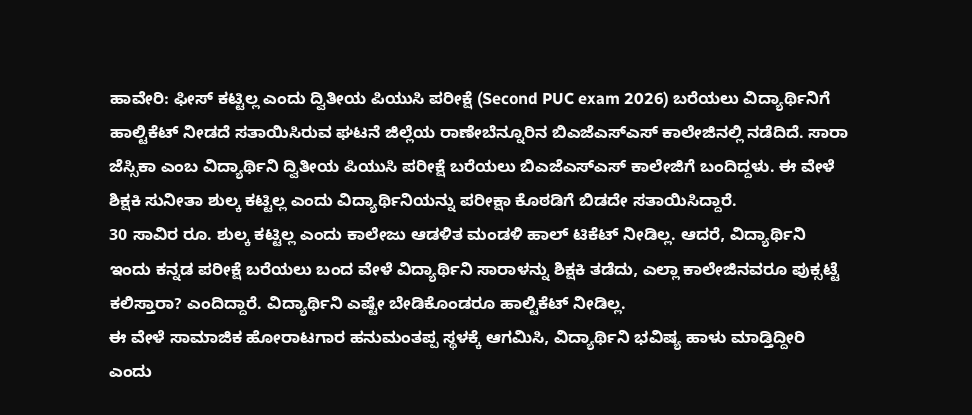ಹಾವೇರಿ: ಫೀಸ್ ಕಟ್ಟಿಲ್ಲ ಎಂದು ದ್ವಿತೀಯ ಪಿಯುಸಿ ಪರೀಕ್ಷೆ (Second PUC exam 2026) ಬರೆಯಲು ವಿದ್ಯಾರ್ಥಿನಿಗೆ ಹಾಲ್ಟಿಕೆಟ್ ನೀಡದೆ ಸತಾಯಿಸಿರುವ ಘಟನೆ ಜಿಲ್ಲೆಯ ರಾಣೇಬೆನ್ನೂರಿನ ಬಿಎಜೆಎಸ್ಎಸ್ ಕಾಲೇಜಿನಲ್ಲಿ ನಡೆದಿದೆ. ಸಾರಾ ಜೆಸ್ಸಿಕಾ ಎಂಬ ವಿದ್ಯಾರ್ಥಿನಿ ದ್ವಿತೀಯ ಪಿಯುಸಿ ಪರೀಕ್ಷೆ ಬರೆಯಲು ಬಿಎಜೆಎಸ್ಎಸ್ ಕಾಲೇಜಿಗೆ ಬಂದಿದ್ದಳು. ಈ ವೇಳೆ ಶಿಕ್ಷಕಿ ಸುನೀತಾ ಶುಲ್ಕ ಕಟ್ಟಿಲ್ಲ ಎಂದು ವಿದ್ಯಾರ್ಥಿನಿಯನ್ನು ಪರೀಕ್ಷಾ ಕೊಠಡಿಗೆ ಬಿಡದೇ ಸತಾಯಿಸಿದ್ದಾರೆ.
30 ಸಾವಿರ ರೂ. ಶುಲ್ಕ ಕಟ್ಟಿಲ್ಲ ಎಂದು ಕಾಲೇಜು ಆಡಳಿತ ಮಂಡಳಿ ಹಾಲ್ ಟಿಕೆಟ್ ನೀಡಿಲ್ಲ. ಆದರೆ, ವಿದ್ಯಾರ್ಥಿನಿ ಇಂದು ಕನ್ನಡ ಪರೀಕ್ಷೆ ಬರೆಯಲು ಬಂದ ವೇಳೆ ವಿದ್ಯಾರ್ಥಿನಿ ಸಾರಾಳನ್ನು ಶಿಕ್ಷಕಿ ತಡೆದು, ಎಲ್ಲಾ ಕಾಲೇಜಿನವರೂ ಪುಕ್ಸಟ್ಟೆ ಕಲಿಸ್ತಾರಾ? ಎಂದಿದ್ದಾರೆ. ವಿದ್ಯಾರ್ಥಿನಿ ಎಷ್ಟೇ ಬೇಡಿಕೊಂಡರೂ ಹಾಲ್ಟಿಕೆಟ್ ನೀಡಿಲ್ಲ.
ಈ ವೇಳೆ ಸಾಮಾಜಿಕ ಹೋರಾಟಗಾರ ಹನುಮಂತಪ್ಪ ಸ್ಥಳಕ್ಕೆ ಆಗಮಿಸಿ, ವಿದ್ಯಾರ್ಥಿನಿ ಭವಿಷ್ಯ ಹಾಳು ಮಾಡ್ತಿದ್ದೀರಿ ಎಂದು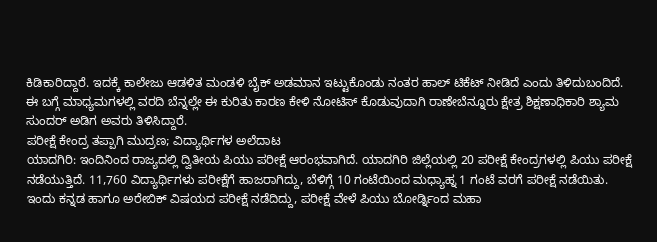ಕಿಡಿಕಾರಿದ್ದಾರೆ. ಇದಕ್ಕೆ ಕಾಲೇಜು ಆಡಳಿತ ಮಂಡಳಿ ಬೈಕ್ ಅಡಮಾನ ಇಟ್ಟುಕೊಂಡು ನಂತರ ಹಾಲ್ ಟಿಕೆಟ್ ನೀಡಿದೆ ಎಂದು ತಿಳಿದುಬಂದಿದೆ.
ಈ ಬಗ್ಗೆ ಮಾಧ್ಯಮಗಳಲ್ಲಿ ವರದಿ ಬೆನ್ನಲ್ಲೇ ಈ ಕುರಿತು ಕಾರಣ ಕೇಳಿ ನೋಟಿಸ್ ಕೊಡುವುದಾಗಿ ರಾಣೇಬೆನ್ನೂರು ಕ್ಷೇತ್ರ ಶಿಕ್ಷಣಾಧಿಕಾರಿ ಶ್ಯಾಮ ಸುಂದರ್ ಅಡಿಗ ಅವರು ತಿಳಿಸಿದ್ದಾರೆ.
ಪರೀಕ್ಷೆ ಕೇಂದ್ರ ತಪ್ಪಾಗಿ ಮುದ್ರಣ; ವಿದ್ಯಾರ್ಥಿಗಳ ಅಲೆದಾಟ
ಯಾದಗಿರಿ: ಇಂದಿನಿಂದ ರಾಜ್ಯದಲ್ಲಿ ದ್ವಿತೀಯ ಪಿಯು ಪರೀಕ್ಷೆ ಆರಂಭವಾಗಿದೆ. ಯಾದಗಿರಿ ಜಿಲ್ಲೆಯಲ್ಲಿ 20 ಪರೀಕ್ಷೆ ಕೇಂದ್ರಗಳಲ್ಲಿ ಪಿಯು ಪರೀಕ್ಷೆ ನಡೆಯುತ್ತಿದೆ. 11,760 ವಿದ್ಯಾರ್ಥಿಗಳು ಪರೀಕ್ಷೆಗೆ ಹಾಜರಾಗಿದ್ದು, ಬೆಳಿಗ್ಗೆ 10 ಗಂಟೆಯಿಂದ ಮಧ್ಯಾಹ್ನ 1 ಗಂಟೆ ವರಗೆ ಪರೀಕ್ಷೆ ನಡೆಯಿತು.
ಇಂದು ಕನ್ನಡ ಹಾಗೂ ಅರೇಬಿಕ್ ವಿಷಯದ ಪರೀಕ್ಷೆ ನಡೆದಿದ್ದು, ಪರೀಕ್ಷೆ ವೇಳೆ ಪಿಯು ಬೋರ್ಡ್ನಿಂದ ಮಹಾ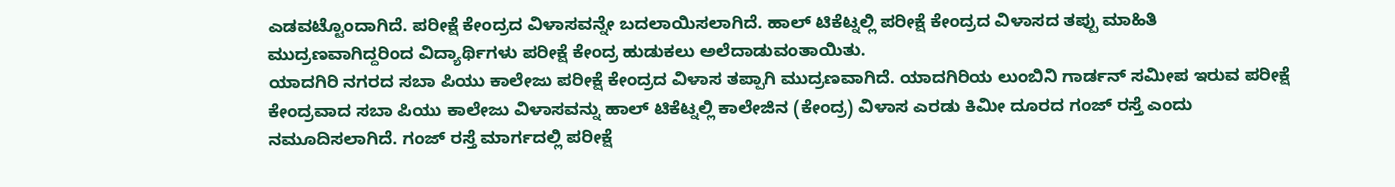ಎಡವಟ್ಟೊಂದಾಗಿದೆ. ಪರೀಕ್ಷೆ ಕೇಂದ್ರದ ವಿಳಾಸವನ್ನೇ ಬದಲಾಯಿಸಲಾಗಿದೆ. ಹಾಲ್ ಟಿಕೆಟ್ನಲ್ಲಿ ಪರೀಕ್ಷೆ ಕೇಂದ್ರದ ವಿಳಾಸದ ತಪ್ಪು ಮಾಹಿತಿ ಮುದ್ರಣವಾಗಿದ್ದರಿಂದ ವಿದ್ಯಾರ್ಥಿಗಳು ಪರೀಕ್ಷೆ ಕೇಂದ್ರ ಹುಡುಕಲು ಅಲೆದಾಡುವಂತಾಯಿತು.
ಯಾದಗಿರಿ ನಗರದ ಸಬಾ ಪಿಯು ಕಾಲೇಜು ಪರೀಕ್ಷೆ ಕೇಂದ್ರದ ವಿಳಾಸ ತಪ್ಪಾಗಿ ಮುದ್ರಣವಾಗಿದೆ. ಯಾದಗಿರಿಯ ಲುಂಬಿನಿ ಗಾರ್ಡನ್ ಸಮೀಪ ಇರುವ ಪರೀಕ್ಷೆ ಕೇಂದ್ರವಾದ ಸಬಾ ಪಿಯು ಕಾಲೇಜು ವಿಳಾಸವನ್ನು ಹಾಲ್ ಟಿಕೆಟ್ನಲ್ಲಿ ಕಾಲೇಜಿನ (ಕೇಂದ್ರ) ವಿಳಾಸ ಎರಡು ಕಿಮೀ ದೂರದ ಗಂಜ್ ರಸ್ತೆ ಎಂದು ನಮೂದಿಸಲಾಗಿದೆ. ಗಂಜ್ ರಸ್ತೆ ಮಾರ್ಗದಲ್ಲಿ ಪರೀಕ್ಷೆ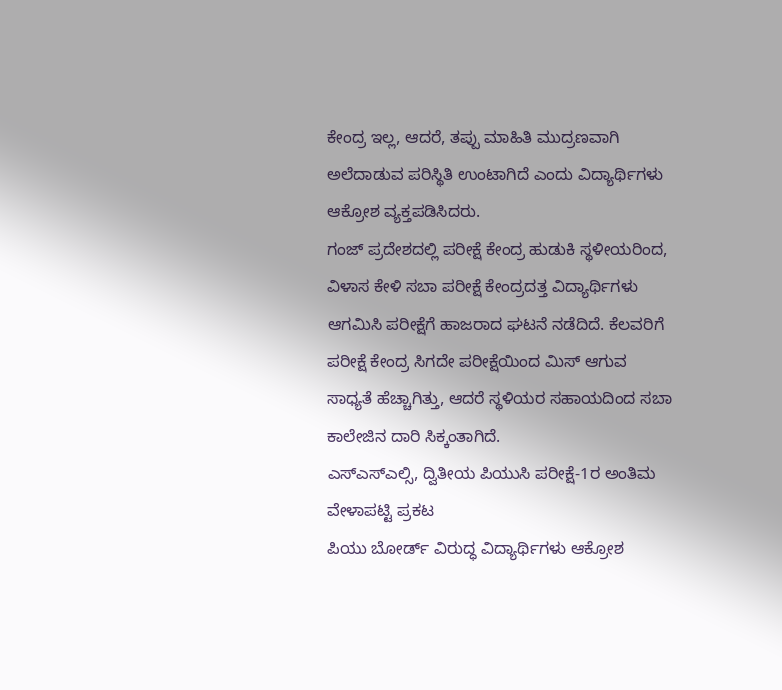ಕೇಂದ್ರ ಇಲ್ಲ, ಆದರೆ, ತಪ್ಪು ಮಾಹಿತಿ ಮುದ್ರಣವಾಗಿ ಅಲೆದಾಡುವ ಪರಿಸ್ಥಿತಿ ಉಂಟಾಗಿದೆ ಎಂದು ವಿದ್ಯಾರ್ಥಿಗಳು ಆಕ್ರೋಶ ವ್ಯಕ್ತಪಡಿಸಿದರು.
ಗಂಜ್ ಪ್ರದೇಶದಲ್ಲಿ ಪರೀಕ್ಷೆ ಕೇಂದ್ರ ಹುಡುಕಿ ಸ್ಥಳೀಯರಿಂದ, ವಿಳಾಸ ಕೇಳಿ ಸಬಾ ಪರೀಕ್ಷೆ ಕೇಂದ್ರದತ್ತ ವಿದ್ಯಾರ್ಥಿಗಳು ಆಗಮಿಸಿ ಪರೀಕ್ಷೆಗೆ ಹಾಜರಾದ ಘಟನೆ ನಡೆದಿದೆ. ಕೆಲವರಿಗೆ ಪರೀಕ್ಷೆ ಕೇಂದ್ರ ಸಿಗದೇ ಪರೀಕ್ಷೆಯಿಂದ ಮಿಸ್ ಆಗುವ ಸಾಧ್ಯತೆ ಹೆಚ್ಚಾಗಿತ್ತು, ಆದರೆ ಸ್ಥಳಿಯರ ಸಹಾಯದಿಂದ ಸಬಾ ಕಾಲೇಜಿನ ದಾರಿ ಸಿಕ್ಕಂತಾಗಿದೆ.
ಎಸ್ಎಸ್ಎಲ್ಸಿ, ದ್ವಿತೀಯ ಪಿಯುಸಿ ಪರೀಕ್ಷೆ-1ರ ಅಂತಿಮ ವೇಳಾಪಟ್ಟಿ ಪ್ರಕಟ
ಪಿಯು ಬೋರ್ಡ್ ವಿರುದ್ಧ ವಿದ್ಯಾರ್ಥಿಗಳು ಆಕ್ರೋಶ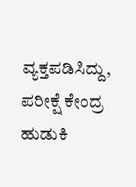ವ್ಯಕ್ತಪಡಿಸಿದ್ದು, ಪರೀಕ್ಷೆ ಕೇಂದ್ರ ಹುಡುಕಿ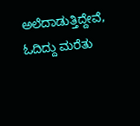ಅಲೆದಾಡುತ್ತಿದ್ದೇವೆ, ಓದಿದ್ದು ಮರೆತು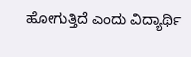ಹೋಗುತ್ತಿದೆ ಎಂದು ವಿದ್ಯಾರ್ಥಿ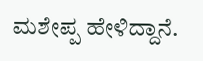ಮಶೇಪ್ಪ ಹೇಳಿದ್ದಾನೆ.